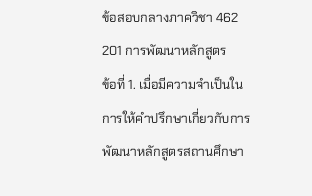ข้อสอบกลางภาควิชา 462 201 การพัฒนาหลักสูตร
ข้อที่ 1. เมื่อมีความจำเป็นในการให้คำปรึกษาเกี่ยวกับการพัฒนาหลักสูตรสถานศึกษา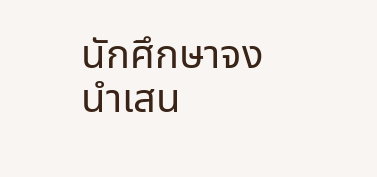นักศึกษาจงนำเสน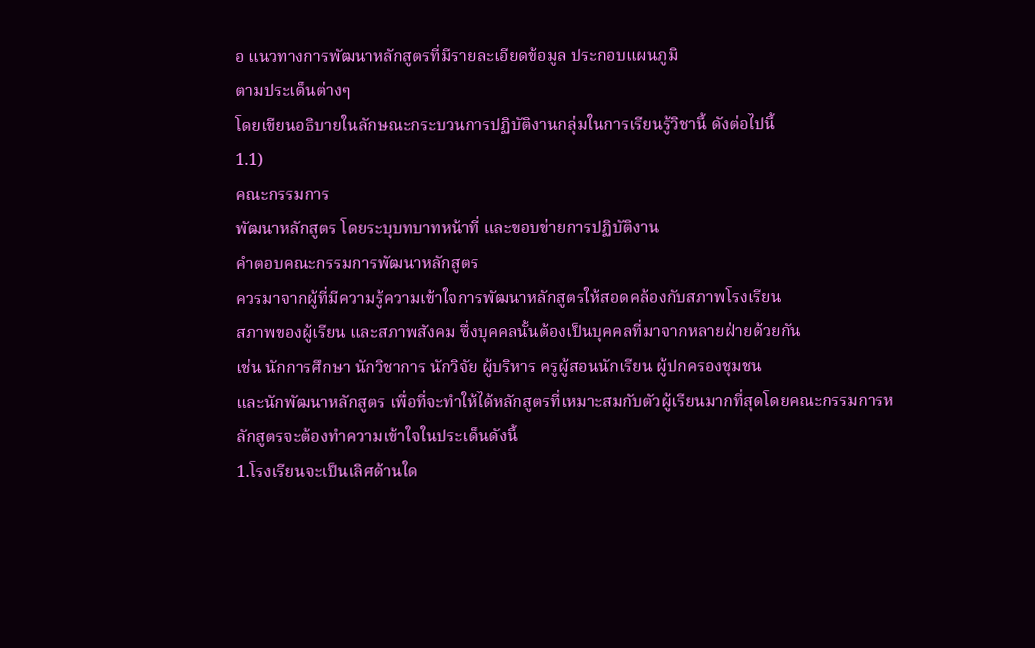อ แนวทางการพัฒนาหลักสูตรที่มีรายละเอียดข้อมูล ประกอบแผนภูมิ
ตามประเด็นต่างๆ
โดยเขียนอธิบายในลักษณะกระบวนการปฏิบัติงานกลุ่มในการเรียนรู้วิชานี้ ดังต่อไปนี้
1.1)
คณะกรรมการ
พัฒนาหลักสูตร โดยระบุบทบาทหน้าที่ และขอบข่ายการปฏิบัติงาน
คำตอบคณะกรรมการพัฒนาหลักสูตร
ควรมาจากผู้ที่มีความรู้ความเข้าใจการพัฒนาหลักสูตรให้สอดคล้องกับสภาพโรงเรียน
สภาพของผู้เรียน และสภาพสังคม ซึ่งบุคคลนั้นต้องเป็นบุคคลที่มาจากหลายฝ่ายด้วยกัน
เช่น นักการศึกษา นักวิชาการ นักวิจัย ผู้บริหาร ครูผู้สอนนักเรียน ผู้ปกครองชุมชน
และนักพัฒนาหลักสูตร เพื่อที่จะทำให้ได้หลักสูตรที่เหมาะสมกับตัวผู้เรียนมากที่สุดโดยคณะกรรมการหลักสูตรจะต้องทำความเข้าใจในประเด็นดังนี้
1.โรงเรียนจะเป็นเลิศด้านใด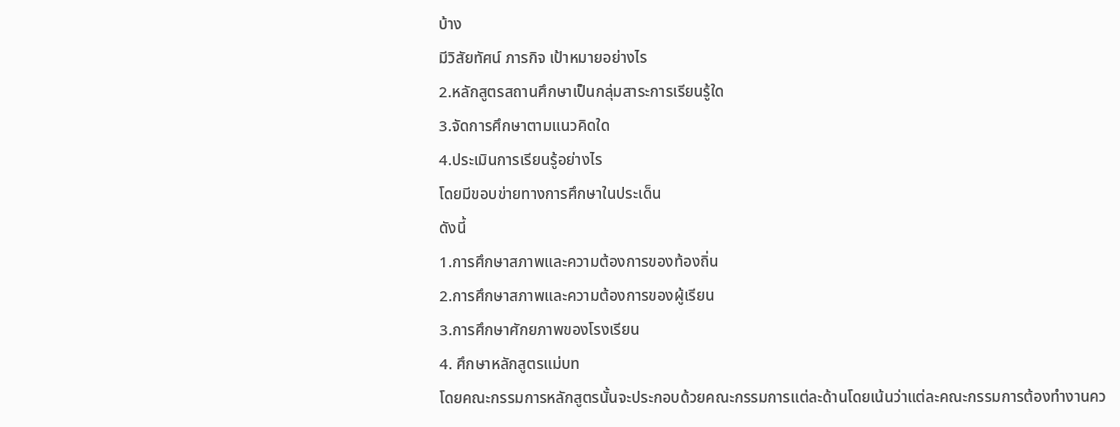บ้าง
มีวิสัยทัศน์ ภารกิจ เป้าหมายอย่างไร
2.หลักสูตรสถานศึกษาเป็นกลุ่มสาระการเรียนรู้ใด
3.จัดการศึกษาตามแนวคิดใด
4.ประเมินการเรียนรู้อย่างไร
โดยมีขอบข่ายทางการศึกษาในประเด็น
ดังนี้
1.การศึกษาสภาพและความต้องการของท้องถิ่น
2.การศึกษาสภาพและความต้องการของผู้เรียน
3.การศึกษาศักยภาพของโรงเรียน
4. ศึกษาหลักสูตรแม่บท
โดยคณะกรรมการหลักสูตรนั้นจะประกอบด้วยคณะกรรมการแต่ละด้านโดยเน้นว่าแต่ละคณะกรรมการต้องทำงานคว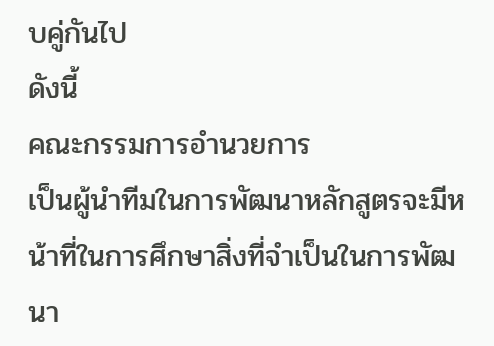บคู่กันไป
ดังนี้
คณะกรรมการอำนวยการ
เป็นผู้นำทีมในการพัฒนาหลักสูตรจะมีหน้าที่ในการศึกษาสิ่งที่จำเป็นในการพัฒนา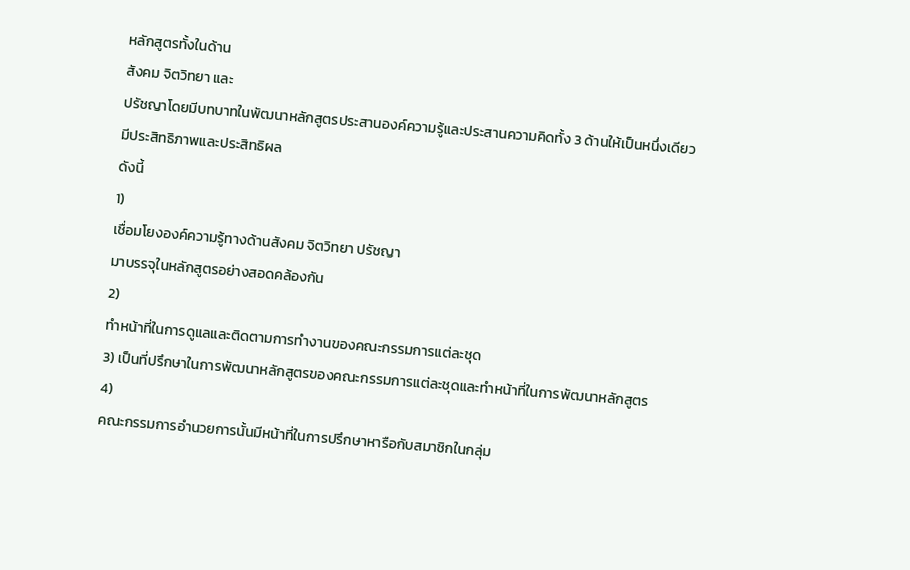หลักสูตรทั้งในด้าน
สังคม จิตวิทยา และ
ปรัชญาโดยมีบทบาทในพัฒนาหลักสูตรประสานองค์ความรู้และประสานความคิดทั้ง 3 ด้านให้เป็นหนึ่งเดียวมีประสิทธิภาพและประสิทธิผล
ดังนี้
1)
เชื่อมโยงองค์ความรู้ทางด้านสังคม จิตวิทยา ปรัชญา
มาบรรจุในหลักสูตรอย่างสอดคล้องกัน
2)
ทำหน้าที่ในการดูแลและติดตามการทำงานของคณะกรรมการแต่ละชุด
3) เป็นที่ปรึกษาในการพัฒนาหลักสูตรของคณะกรรมการแต่ละชุดและทำหน้าที่ในการพัฒนาหลักสูตร
4)
คณะกรรมการอำนวยการนั้นมีหน้าที่ในการปรึกษาหารือกับสมาชิกในกลุ่ม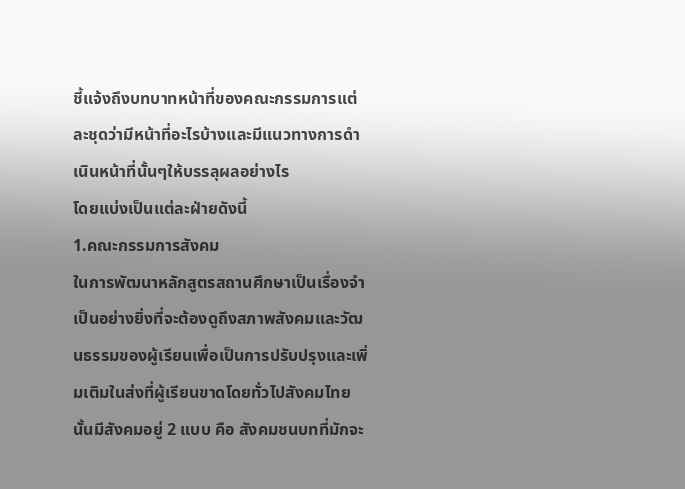ชี้แจ้งถึงบทบาทหน้าที่ของคณะกรรมการแต่ละชุดว่ามีหน้าที่อะไรบ้างและมีแนวทางการดำเนินหน้าที่นั้นๆให้บรรลุผลอย่างไร
โดยแบ่งเป็นแต่ละฝ่ายดังนี้
1.คณะกรรมการสังคม
ในการพัฒนาหลักสูตรสถานศึกษาเป็นเรื่องจำเป็นอย่างยิ่งที่จะต้องดูถึงสภาพสังคมและวัฒนธรรมของผู้เรียนเพื่อเป็นการปรับปรุงและเพิ่มเติมในส่งที่ผู้เรียนขาดโดยทั่วไปสังคมไทยนั้นมีสังคมอยู่ 2 แบบ คือ สังคมชนบทที่มักจะ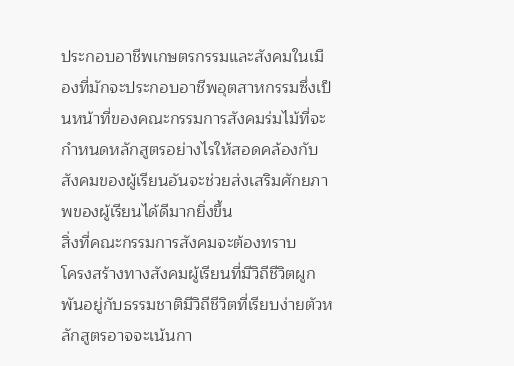ประกอบอาชีพเกษตรกรรมและสังคมในเมืองที่มักจะประกอบอาชีพอุตสาหกรรมซึ่งเป็นหน้าที่ของคณะกรรมการสังคมร่มไม้ที่จะกำหนดหลักสูตรอย่างไรให้สอดคล้องกับสังคมของผู้เรียนอันจะช่วยส่งเสริมศักยภาพของผู้เรียนได้ดีมากยิ่งขึ้น
สิ่งที่คณะกรรมการสังคมจะต้องทราบ
โครงสร้างทางสังคมผู้เรียนที่มีวิถีชีวิตผูกพันอยู่กับธรรมชาติมีวิถีชีวิตที่เรียบง่ายตัวหลักสูตรอาจจะเน้นกา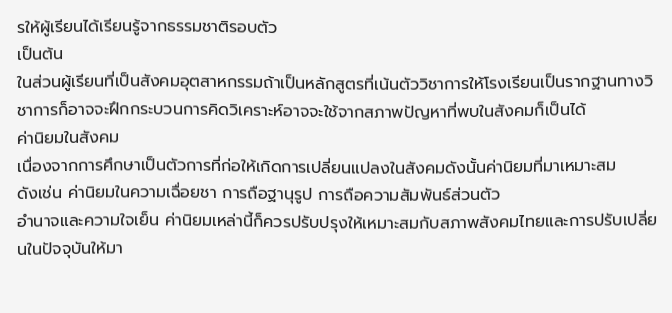รให้ผู้เรียนได้เรียนรู้จากธรรมชาติรอบตัว
เป็นต้น
ในส่วนผู้เรียนที่เป็นสังคมอุตสาหกรรมถ้าเป็นหลักสูตรที่เน้นตัววิชาการให้โรงเรียนเป็นรากฐานทางวิชาการก็อาจจะฝึกกระบวนการคิดวิเคราะห์อาจจะใช้จากสภาพปัญหาที่พบในสังคมก็เป็นได้
ค่านิยมในสังคม
เนื่องจากการศึกษาเป็นตัวการที่ก่อให้เกิดการเปลี่ยนแปลงในสังคมดังนั้นค่านิยมที่มาเหมาะสม
ดังเช่น ค่านิยมในความเฉื่อยชา การถือฐานุรูป การถือความสัมพันธ์ส่วนตัว
อำนาจและความใจเย็น ค่านิยมเหล่านี้ก็ควรปรับปรุงให้เหมาะสมกับสภาพสังคมไทยและการปรับเปลี่ยนในปัจจุบันให้มา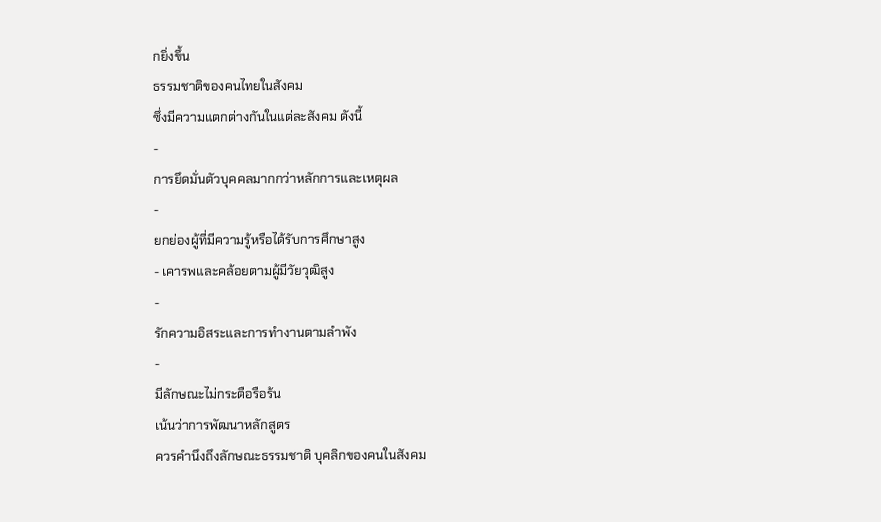กยิ่งขึ้น
ธรรมชาติของคนไทยในสังคม
ซึ่งมีความแตกต่างกันในแต่ละสังคม ดังนี้
-
การยึดมั่นตัวบุคคลมากกว่าหลักการและเหตุผล
-
ยกย่องผู้ที่มีความรู้หรือได้รับการศึกษาสูง
- เคารพและคล้อยตามผู้มีวัยวุฒิสูง
-
รักความอิสระและการทำงานตามลำพัง
-
มีลักษณะไม่กระตือรือร้น
เน้นว่าการพัฒนาหลักสูตร
ควรคำนึงถึงลักษณะธรรมชาติ บุคลิกของคนในสังคม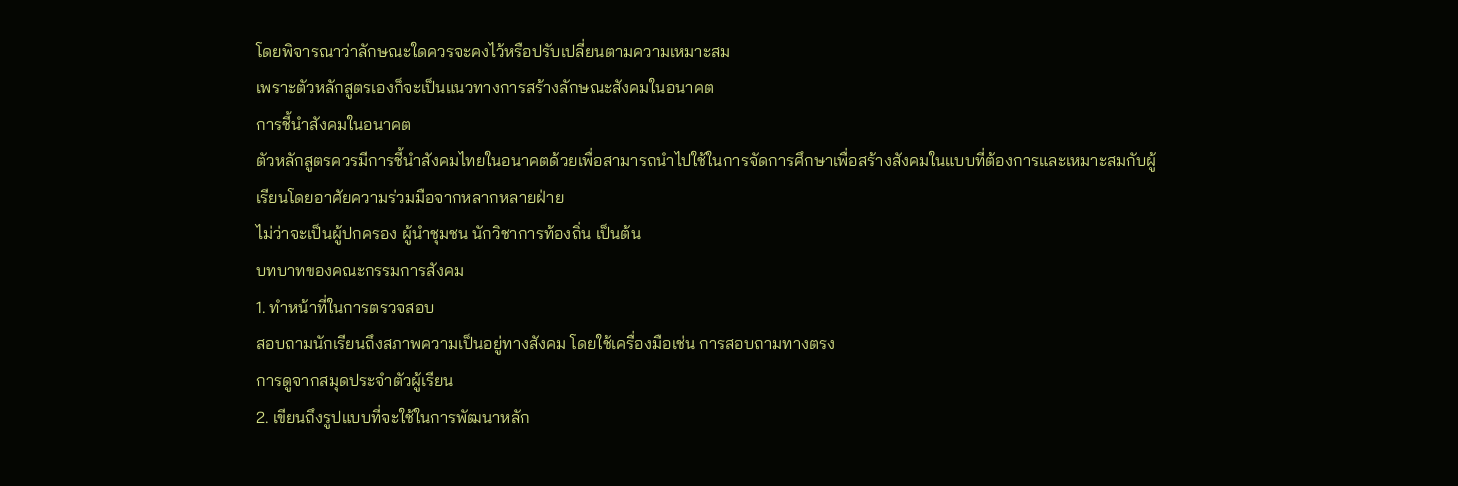โดยพิจารณาว่าลักษณะใดควรจะคงไว้หรือปรับเปลี่ยนตามความเหมาะสม
เพราะตัวหลักสูตรเองก็จะเป็นแนวทางการสร้างลักษณะสังคมในอนาคต
การชี้นำสังคมในอนาคต
ตัวหลักสูตรควรมีการชี้นำสังคมไทยในอนาคตด้วยเพื่อสามารถนำไปใช้ในการจัดการศึกษาเพื่อสร้างสังคมในแบบที่ต้องการและเหมาะสมกับผู้เรียนโดยอาศัยความร่วมมือจากหลากหลายฝ่าย
ไม่ว่าจะเป็นผู้ปกครอง ผู้นำชุมชน นักวิชาการท้องถิ่น เป็นต้น
บทบาทของคณะกรรมการสังคม
1. ทำหน้าที่ในการตรวจสอบ
สอบถามนักเรียนถึงสภาพความเป็นอยู่ทางสังคม โดยใช้เครื่องมือเช่น การสอบถามทางตรง
การดูจากสมุดประจำตัวผู้เรียน
2. เขียนถึงรูปแบบที่จะใช้ในการพัฒนาหลัก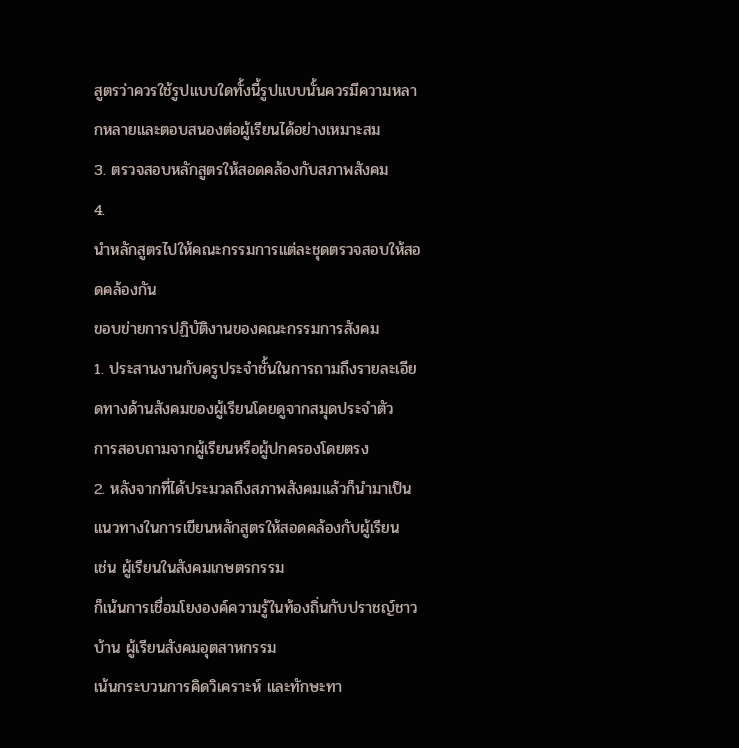สูตรว่าควรใช้รูปแบบใดทั้งนี้รูปแบบนั้นควรมีความหลากหลายและตอบสนองต่อผู้เรียนได้อย่างเหมาะสม
3. ตรวจสอบหลักสูตรให้สอดคล้องกับสภาพสังคม
4.
นำหลักสูตรไปให้คณะกรรมการแต่ละชุดตรวจสอบให้สอดคล้องกัน
ขอบข่ายการปฏิบัติงานของคณะกรรมการสังคม
1. ประสานงานกับครูประจำชั้นในการถามถึงรายละเอียดทางด้านสังคมของผู้เรียนโดยดูจากสมุดประจำตัว
การสอบถามจากผู้เรียนหรือผู้ปกครองโดยตรง
2. หลังจากที่ได้ประมวลถึงสภาพสังคมแล้วก็นำมาเป็นแนวทางในการเขียนหลักสูตรให้สอดคล้องกับผู้เรียน
เช่น ผู้เรียนในสังคมเกษตรกรรม
ก็เน้นการเชื่อมโยงองค์ความรู้ในท้องถิ่นกับปราชญ์ชาวบ้าน ผู้เรียนสังคมอุตสาหกรรม
เน้นกระบวนการคิดวิเคราะห์ และทักษะทา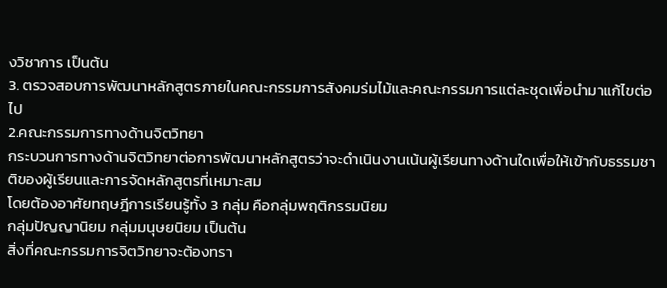งวิชาการ เป็นต้น
3. ตรวจสอบการพัฒนาหลักสูตรภายในคณะกรรมการสังคมร่มไม้และคณะกรรมการแต่ละชุดเพื่อนำมาแก้ไขต่อไป
2.คณะกรรมการทางด้านจิตวิทยา
กระบวนการทางด้านจิตวิทยาต่อการพัฒนาหลักสูตรว่าจะดำเนินงานเน้นผู้เรียนทางด้านใดเพื่อให้เข้ากับธรรมชาติของผู้เรียนและการจัดหลักสูตรที่เหมาะสม
โดยต้องอาศัยทฤษฎีการเรียนรู้ทั้ง 3 กลุ่ม คือกลุ่มพฤติกรรมนิยม
กลุ่มปัญญานิยม กลุ่มมนุษยนิยม เป็นต้น
สิ่งที่คณะกรรมการจิตวิทยาจะต้องทรา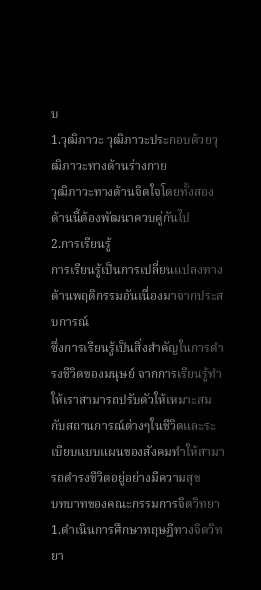บ
1.วุฒิภาวะ วุฒิภาวะประกอบด้วยวุฒิภาวะทางด้านร่างกาย
วุฒิภาวะทางด้านจิตใจโดยทั้งสองด้านนี้ต้องพัฒนาควบคู่กันไป
2.การเรียนรู้
การเรียนรู้เป็นการเปลี่ยนแปลงทางด้านพฤติกรรมอันเนื่องมาจากประสบการณ์
ซึ่งการเรียนรู้เป็นสิ่งสำคัญในการดำรงชีวิตของมนุษย์ จากการเรียนรู้ทำให้เราสามารถปรับตัวให้เหมาะสมกับสถานการณ์ต่างๆในชีวิตและระเบียบแบบแผนของสังคมทำให้สามารถดำรงชีวิตอยู่อย่างมีความสุข
บทบาทของคณะกรรมการจิตวิทยา
1.ดำเนินการศึกษาทฤษฎีทางจิตวิทยา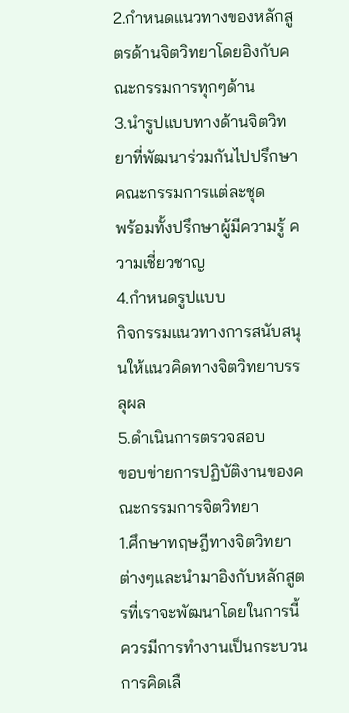2.กำหนดแนวทางของหลักสูตรด้านจิตวิทยาโดยอิงกับคณะกรรมการทุกๆด้าน
3.นำรูปแบบทางด้านจิตวิทยาที่พัฒนาร่วมกันไปปรึกษาคณะกรรมการแต่ละชุด
พร้อมทั้งปรึกษาผู้มีความรู้ ความเชี่ยวชาญ
4.กำหนดรูปแบบ
กิจกรรมแนวทางการสนับสนุนให้แนวคิดทางจิตวิทยาบรรลุผล
5.ดำเนินการตรวจสอบ
ขอบข่ายการปฏิบัติงานของคณะกรรมการจิตวิทยา
1.ศึกษาทฤษฎีทางจิตวิทยาต่างๆและนำมาอิงกับหลักสูตรที่เราจะพัฒนาโดยในการนี้ควรมีการทำงานเป็นกระบวนการคิดเลื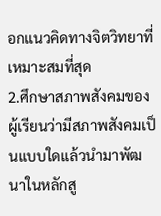อกแนวคิดทางจิตวิทยาที่เหมาะสมที่สุด
2.ศึกษาสภาพสังคมของผู้เรียนว่ามีสภาพสังคมเป็นแบบใดแล้วนำมาพัฒนาในหลักสู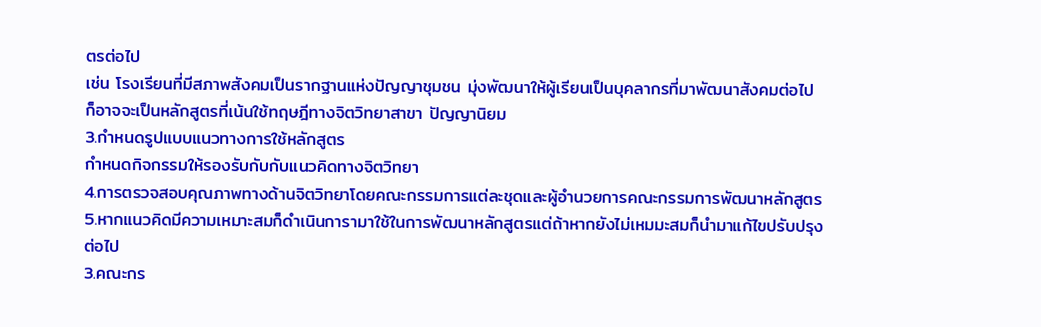ตรต่อไป
เช่น โรงเรียนที่มีสภาพสังคมเป็นรากฐานแห่งปัญญาชุมชน มุ่งพัฒนาให้ผู้เรียนเป็นบุคลากรที่มาพัฒนาสังคมต่อไป
ก็อาจจะเป็นหลักสูตรที่เน้นใช้ทฤษฎีทางจิตวิทยาสาขา ปัญญานิยม
3.กำหนดรูปแบบแนวทางการใช้หลักสูตร
กำหนดกิจกรรมให้รองรับกับกับแนวคิดทางจิตวิทยา
4.การตรวจสอบคุณภาพทางด้านจิตวิทยาโดยคณะกรรมการแต่ละชุดและผู้อำนวยการคณะกรรมการพัฒนาหลักสูตร
5.หากแนวคิดมีความเหมาะสมก็ดำเนินการามาใช้ในการพัฒนาหลักสูตรแต่ถ้าหากยังไม่เหมมะสมก็นำมาแก้ไขปรับปรุงต่อไป
3.คณะกร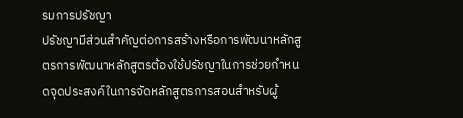รมการปรัชญา
ปรัชญามีส่วนสำคัญต่อการสร้างหรือการพัฒนาหลักสูตรการพัฒนาหลักสูตรต้องใช้ปรัชญาในการช่วยกำหนดจุดประสงค์ในการจัดหลักสูตรการสอนสำหรับผู้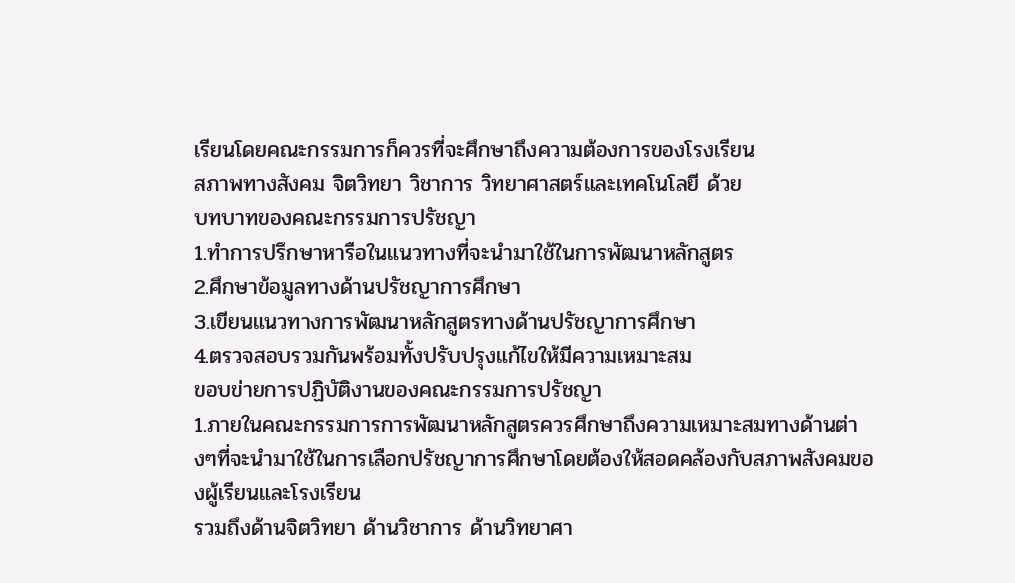เรียนโดยคณะกรรมการก็ควรที่จะศึกษาถึงความต้องการของโรงเรียน
สภาพทางสังคม จิตวิทยา วิชาการ วิทยาศาสตร์และเทคโนโลยี ด้วย
บทบาทของคณะกรรมการปรัชญา
1.ทำการปรึกษาหารือในแนวทางที่จะนำมาใช้ในการพัฒนาหลักสูตร
2.ศึกษาข้อมูลทางด้านปรัชญาการศึกษา
3.เขียนแนวทางการพัฒนาหลักสูตรทางด้านปรัชญาการศึกษา
4.ตรวจสอบรวมกันพร้อมทั้งปรับปรุงแก้ไขให้มีความเหมาะสม
ขอบข่ายการปฏิบัติงานของคณะกรรมการปรัชญา
1.ภายในคณะกรรมการการพัฒนาหลักสูตรควรศึกษาถึงความเหมาะสมทางด้านต่างๆที่จะนำมาใช้ในการเลือกปรัชญาการศึกษาโดยต้องให้สอดคล้องกับสภาพสังคมของผู้เรียนและโรงเรียน
รวมถึงด้านจิตวิทยา ด้านวิชาการ ด้านวิทยาศา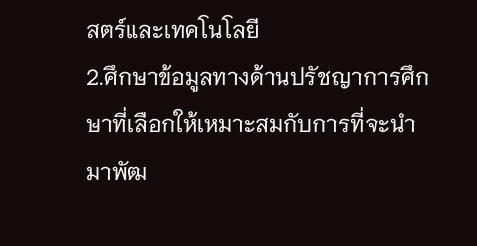สตร์และเทคโนโลยี
2.ศึกษาข้อมูลทางด้านปรัชญาการศึกษาที่เลือกให้เหมาะสมกับการที่จะนำมาพัฒ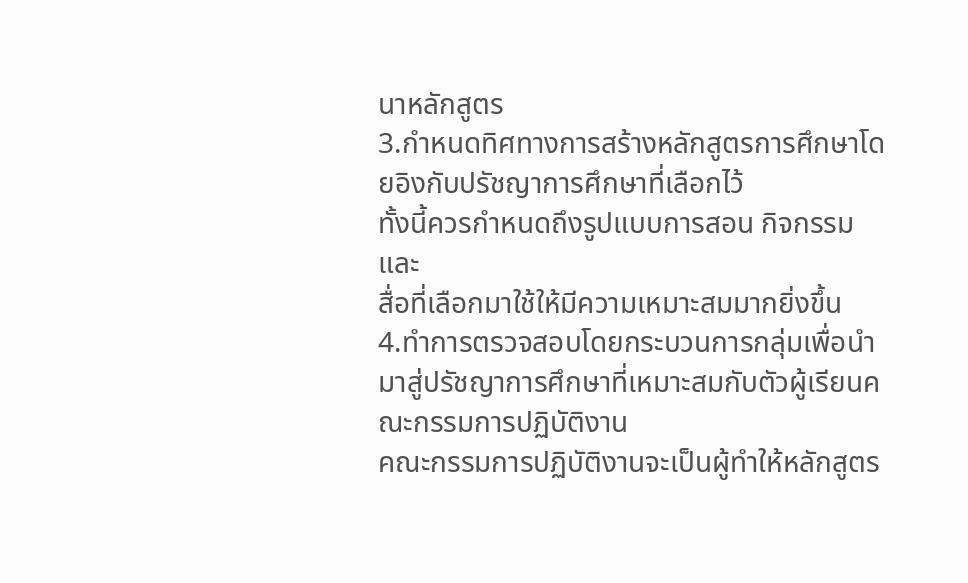นาหลักสูตร
3.กำหนดทิศทางการสร้างหลักสูตรการศึกษาโดยอิงกับปรัชญาการศึกษาที่เลือกไว้
ทั้งนี้ควรกำหนดถึงรูปแบบการสอน กิจกรรม และ
สื่อที่เลือกมาใช้ให้มีความเหมาะสมมากยิ่งขึ้น
4.ทำการตรวจสอบโดยกระบวนการกลุ่มเพื่อนำมาสู่ปรัชญาการศึกษาที่เหมาะสมกับตัวผู้เรียนคณะกรรมการปฏิบัติงาน
คณะกรรมการปฏิบัติงานจะเป็นผู้ทำให้หลักสูตร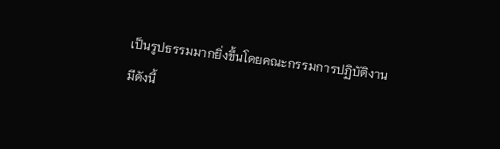เป็นรูปธรรมมากยิ่งขึ้นโดยคณะกรรมการปฏิบัติงานมีดังนี้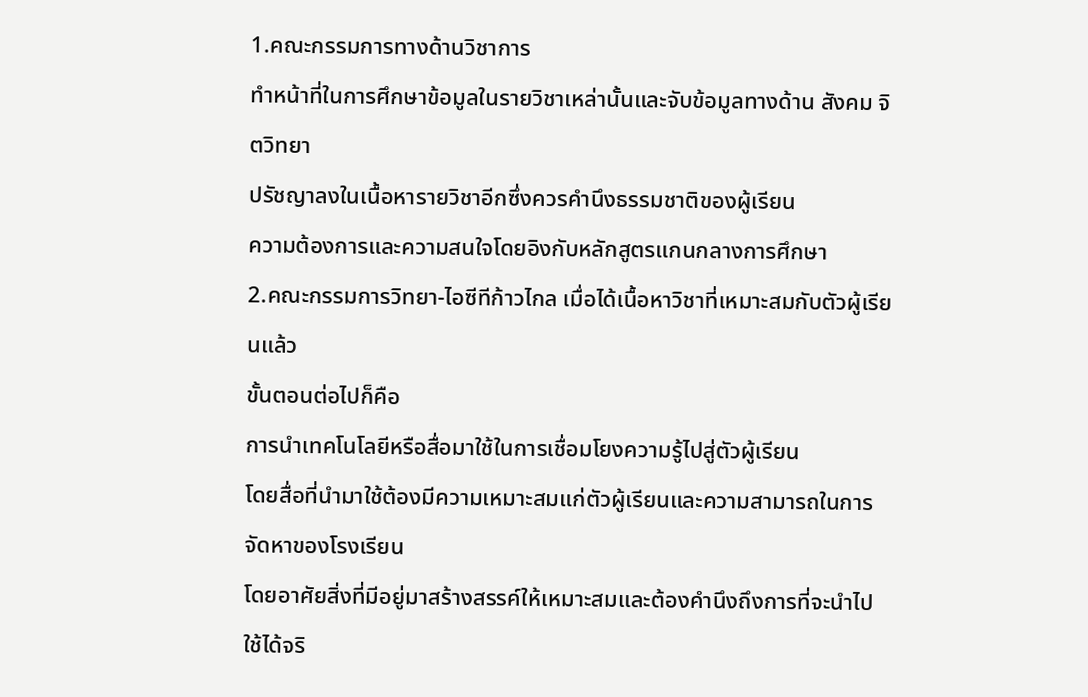1.คณะกรรมการทางด้านวิชาการ
ทำหน้าที่ในการศึกษาข้อมูลในรายวิชาเหล่านั้นและจับข้อมูลทางด้าน สังคม จิตวิทยา
ปรัชญาลงในเนื้อหารายวิชาอีกซึ่งควรคำนึงธรรมชาติของผู้เรียน
ความต้องการและความสนใจโดยอิงกับหลักสูตรแกนกลางการศึกษา
2.คณะกรรมการวิทยา-ไอซีทีก้าวไกล เมื่อได้เนื้อหาวิชาที่เหมาะสมกับตัวผู้เรียนแล้ว
ขั้นตอนต่อไปก็คือ
การนำเทคโนโลยีหรือสื่อมาใช้ในการเชื่อมโยงความรู้ไปสู่ตัวผู้เรียน
โดยสื่อที่นำมาใช้ต้องมีความเหมาะสมแก่ตัวผู้เรียนและความสามารถในการจัดหาของโรงเรียน
โดยอาศัยสิ่งที่มีอยู่มาสร้างสรรค์ให้เหมาะสมและต้องคำนึงถึงการที่จะนำไปใช้ได้จริ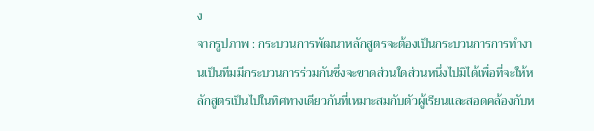ง
จากรูปภาพ : กระบวนการพัฒนาหลักสูตรจะต้องเป็นกระบวนการการทำงานเป็นทีมมีกระบวนการร่วมกันซึ่งจะขาดส่วนใดส่วนหนึ่งไปมิได้เพื่อที่จะให้หลักสูตรเป็นไปในทิศทางเดียวกันที่เหมาะสมกับตัวผู้เรียนและสอดคล้องกับห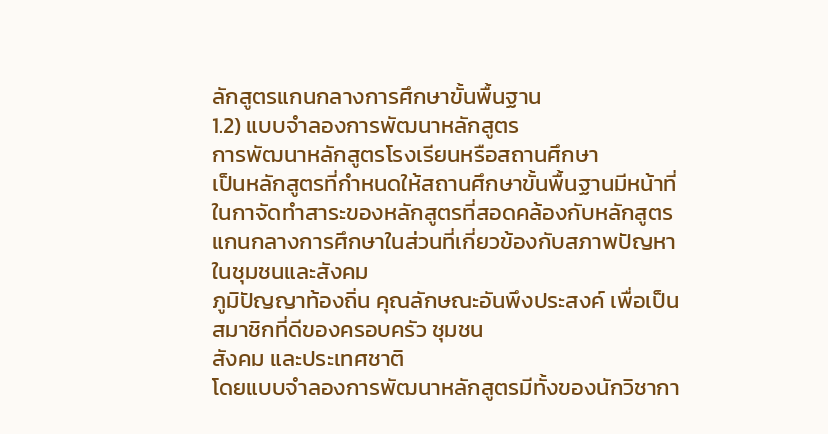ลักสูตรแกนกลางการศึกษาขั้นพื้นฐาน
1.2) แบบจำลองการพัฒนาหลักสูตร
การพัฒนาหลักสูตรโรงเรียนหรือสถานศึกษา
เป็นหลักสูตรที่กำหนดให้สถานศึกษาขั้นพื้นฐานมีหน้าที่ในกาจัดทำสาระของหลักสูตรที่สอดคล้องกับหลักสูตรแกนกลางการศึกษาในส่วนที่เกี่ยวข้องกับสภาพปัญหาในชุมชนและสังคม
ภูมิปัญญาท้องถิ่น คุณลักษณะอันพึงประสงค์ เพื่อเป็นสมาชิกที่ดีของครอบครัว ชุมชน
สังคม และประเทศชาติ
โดยแบบจำลองการพัฒนาหลักสูตรมีทั้งของนักวิชากา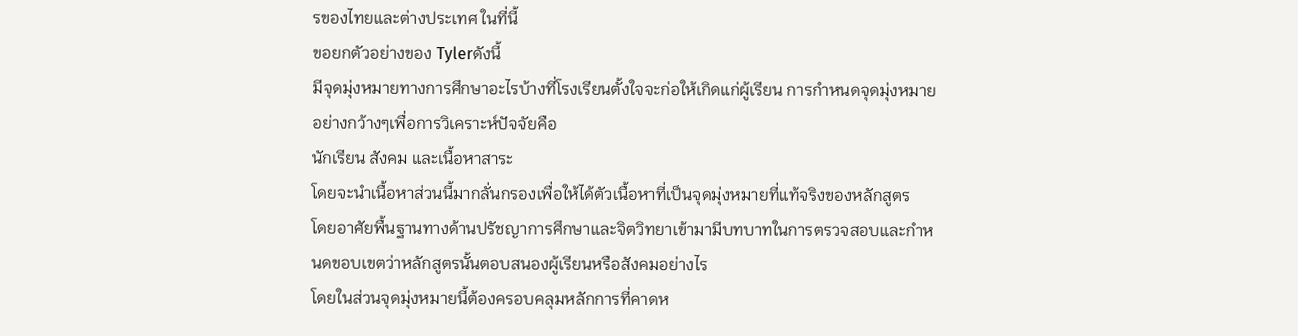รของไทยและต่างประเทศ ในที่นี้
ขอยกตัวอย่างของ Tylerดังนี้
มีจุดมุ่งหมายทางการศึกษาอะไรบ้างที่โรงเรียนตั้งใจจะก่อให้เกิดแก่ผู้เรียน การกำหนดจุดมุ่งหมายอย่างกว้างๆเพื่อการวิเคราะห์ปัจจัยคือ
นักเรียน สังคม และเนื้อหาสาระ
โดยจะนำเนื้อหาส่วนนี้มากลั่นกรองเพื่อให้ได้ตัวเนื้อหาที่เป็นจุดมุ่งหมายที่แท้จริงของหลักสูตร
โดยอาศัยพื้นฐานทางด้านปรัชญาการศึกษาและจิตวิทยาเข้ามามีบทบาทในการตรวจสอบและกำหนดขอบเขตว่าหลักสูตรนั้นตอบสนองผู้เรียนหรือสังคมอย่างไร
โดยในส่วนจุดมุ่งหมายนี้ต้องครอบคลุมหลักการที่คาดห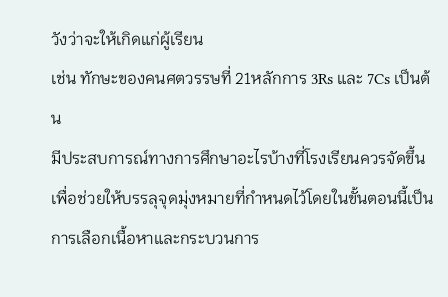วังว่าจะให้เกิดแก่ผู้เรียน
เช่น ทักษะของคนศตวรรษที่ 21หลักการ 3Rs และ 7Cs เป็นต้น
มีประสบการณ์ทางการศึกษาอะไรบ้างที่โรงเรียนควรจัดขึ้นเพื่อช่วยให้บรรลุจุดมุ่งหมายที่กำหนดไว้โดยในขั้นตอนนี้เป็นการเลือกเนื้อหาและกระบวนการ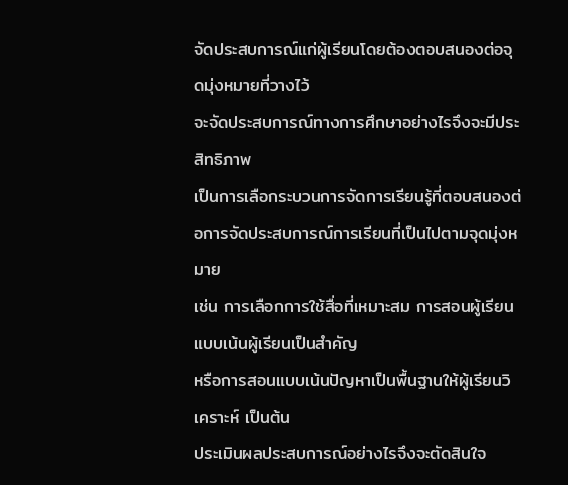จัดประสบการณ์แก่ผู้เรียนโดยต้องตอบสนองต่อจุดมุ่งหมายที่วางไว้
จะจัดประสบการณ์ทางการศึกษาอย่างไรจึงจะมีประสิทธิภาพ
เป็นการเลือกระบวนการจัดการเรียนรู้ที่ตอบสนองต่อการจัดประสบการณ์การเรียนที่เป็นไปตามจุดมุ่งหมาย
เช่น การเลือกการใช้สื่อที่เหมาะสม การสอนผู้เรียนแบบเน้นผู้เรียนเป็นสำคัญ
หรือการสอนแบบเน้นปัญหาเป็นพื้นฐานให้ผู้เรียนวิเคราะห์ เป็นต้น
ประเมินผลประสบการณ์อย่างไรจึงจะตัดสินใจ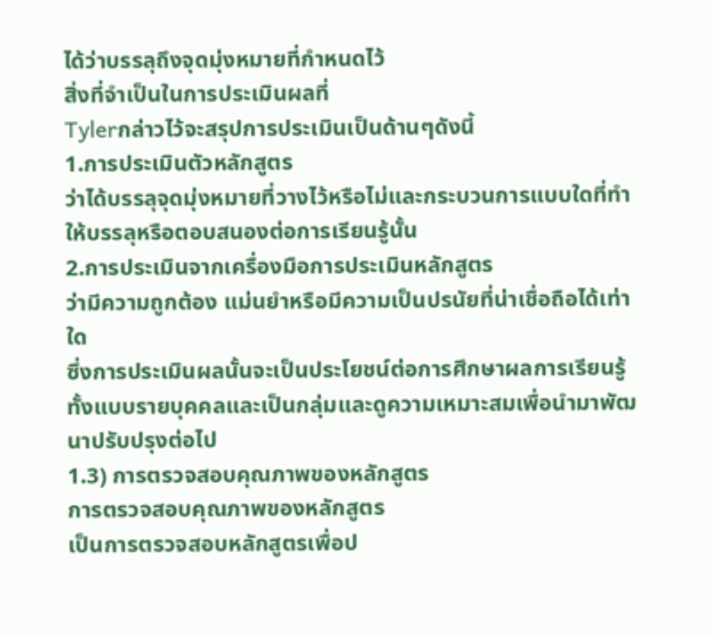ได้ว่าบรรลุถึงจุดมุ่งหมายที่กำหนดไว้
สิ่งที่จำเป็นในการประเมินผลที่
Tylerกล่าวไว้จะสรุปการประเมินเป็นด้านๆดังนี้
1.การประเมินตัวหลักสูตร
ว่าได้บรรลุจุดมุ่งหมายที่วางไว้หรือไม่และกระบวนการแบบใดที่ทำให้บรรลุหรือตอบสนองต่อการเรียนรู้นั้น
2.การประเมินจากเครื่องมือการประเมินหลักสูตร
ว่ามีความถูกต้อง แม่นยำหรือมีความเป็นปรนัยที่น่าเชื่อถือได้เท่าใด
ซึ่งการประเมินผลนั้นจะเป็นประโยชน์ต่อการศึกษาผลการเรียนรู้ทั้งแบบรายบุคคลและเป็นกลุ่มและดูความเหมาะสมเพื่อนำมาพัฒนาปรับปรุงต่อไป
1.3) การตรวจสอบคุณภาพของหลักสูตร
การตรวจสอบคุณภาพของหลักสูตร
เป็นการตรวจสอบหลักสูตรเพื่อป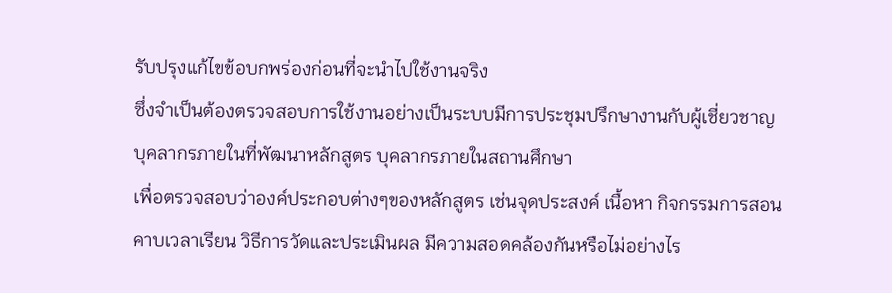รับปรุงแก้ไขข้อบกพร่องก่อนที่จะนำไปใช้งานจริง
ซึ่งจำเป็นต้องตรวจสอบการใช้งานอย่างเป็นระบบมีการประชุมปรึกษางานกับผู้เชี่ยวชาญ
บุคลากรภายในที่พัฒนาหลักสูตร บุคลากรภายในสถานศึกษา
เพื่อตรวจสอบว่าองค์ประกอบต่างๆของหลักสูตร เช่นจุดประสงค์ เนื้อหา กิจกรรมการสอน
คาบเวลาเรียน วิธีการวัดและประเมินผล มีความสอดคล้องกันหรือไม่อย่างไร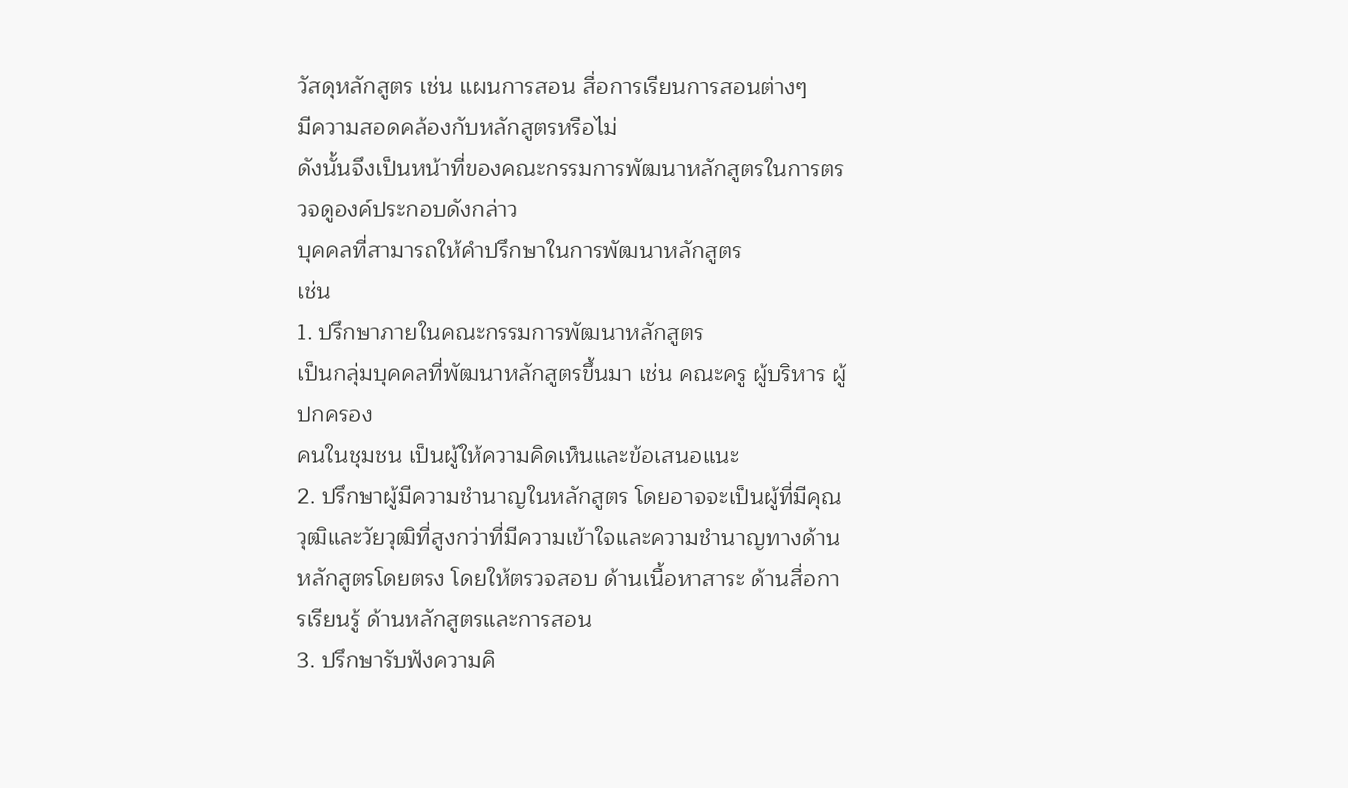วัสดุหลักสูตร เช่น แผนการสอน สื่อการเรียนการสอนต่างๆ
มีความสอดคล้องกับหลักสูตรหรือไม่
ดังนั้นจึงเป็นหน้าที่ของคณะกรรมการพัฒนาหลักสูตรในการตรวจดูองค์ประกอบดังกล่าว
บุคคลที่สามารถให้คำปรึกษาในการพัฒนาหลักสูตร
เช่น
1. ปรึกษาภายในคณะกรรมการพัฒนาหลักสูตร
เป็นกลุ่มบุคคลที่พัฒนาหลักสูตรขึ้นมา เช่น คณะครู ผู้บริหาร ผู้ปกครอง
คนในชุมชน เป็นผู้ให้ความคิดเห็นและข้อเสนอแนะ
2. ปรึกษาผู้มีความชำนาญในหลักสูตร โดยอาจจะเป็นผู้ที่มีคุณวุฒิและวัยวุฒิที่สูงกว่าที่มีความเข้าใจและความชำนาญทางด้านหลักสูตรโดยตรง โดยให้ตรวจสอบ ด้านเนื้อหาสาระ ด้านสื่อการเรียนรู้ ด้านหลักสูตรและการสอน
3. ปรึกษารับฟังความคิ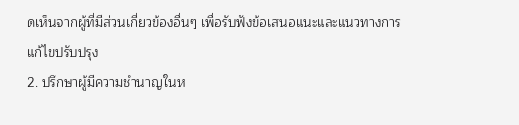ดเห็นจากผู้ที่มีส่วนเกี่ยวข้องอื่นๆ เพื่อรับฟังข้อเสนอแนะและแนวทางการแก้ไขปรับปรุง
2. ปรึกษาผู้มีความชำนาญในห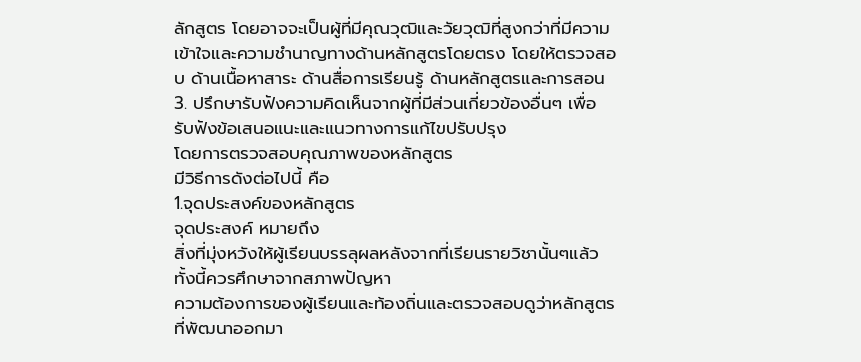ลักสูตร โดยอาจจะเป็นผู้ที่มีคุณวุฒิและวัยวุฒิที่สูงกว่าที่มีความเข้าใจและความชำนาญทางด้านหลักสูตรโดยตรง โดยให้ตรวจสอบ ด้านเนื้อหาสาระ ด้านสื่อการเรียนรู้ ด้านหลักสูตรและการสอน
3. ปรึกษารับฟังความคิดเห็นจากผู้ที่มีส่วนเกี่ยวข้องอื่นๆ เพื่อรับฟังข้อเสนอแนะและแนวทางการแก้ไขปรับปรุง
โดยการตรวจสอบคุณภาพของหลักสูตร
มีวิธีการดังต่อไปนี้ คือ
1.จุดประสงค์ของหลักสูตร
จุดประสงค์ หมายถึง
สิ่งที่มุ่งหวังให้ผู้เรียนบรรลุผลหลังจากที่เรียนรายวิชานั้นๆแล้ว ทั้งนี้ควรศึกษาจากสภาพปัญหา
ความต้องการของผู้เรียนและท้องถิ่นและตรวจสอบดูว่าหลักสูตรที่พัฒนาออกมา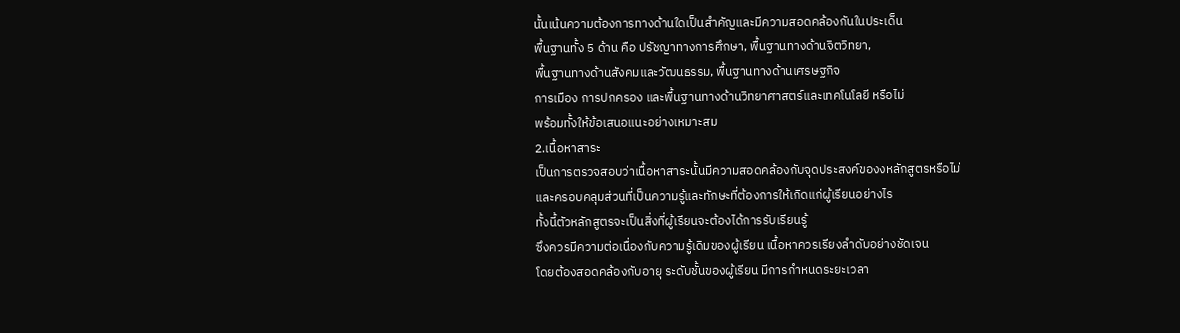นั้นเน้นความต้องการทางด้านใดเป็นสำคัญและมีความสอดคล้องกันในประเด็น
พื้นฐานทั้ง 5 ด้าน คือ ปรัชญาทางการศึกษา, พื้นฐานทางด้านจิตวิทยา,
พื้นฐานทางด้านสังคมและวัฒนธรรม, พื้นฐานทางด้านเศรษฐกิจ
การเมือง การปกครอง และพื้นฐานทางด้านวิทยาศาสตร์และเทคโนโลยี หรือไม่
พร้อมทั้งให้ข้อเสนอแนะอย่างเหมาะสม
2.เนื้อหาสาระ
เป็นการตรวจสอบว่าเนื้อหาสาระนั้นมีความสอดคล้องกับจุดประสงค์ของงหลักสูตรหรือไม่
และครอบคลุมส่วนที่เป็นความรู้และทักษะที่ต้องการให้เกิดแก่ผู้เรียนอย่างไร
ทั้งนี้ตัวหลักสูตรจะเป็นสิ่งที่ผู้เรียนจะต้องได้การรับเรียนรู้
ซึงควรมีความต่อเนื่องกับความรู้เดิมของผู้เรียน เนื้อหาควรเรียงลำดับอย่างชัดเจน
โดยต้องสอดคล้องกับอายุ ระดับชั้นของผู้เรียน มีการกำหนดระยะเวลา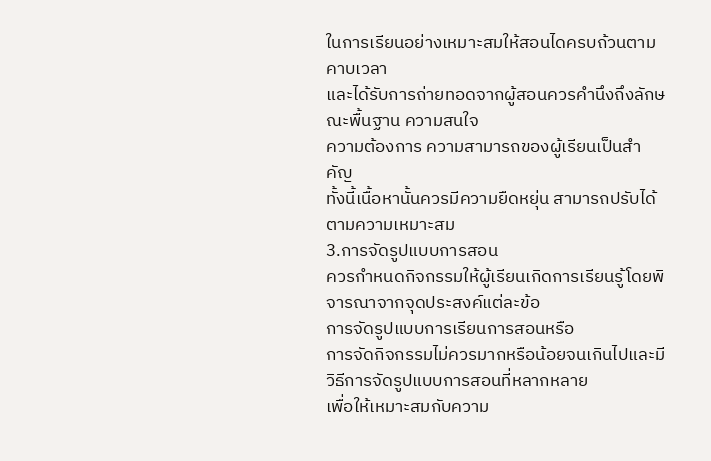ในการเรียนอย่างเหมาะสมให้สอนไดครบถ้วนตามคาบเวลา
และได้รับการถ่ายทอดจากผู้สอนควรคำนึงถึงลักษณะพื้นฐาน ความสนใจ
ความต้องการ ความสามารถของผู้เรียนเป็นสำคัญ
ทั้งนี้เนื้อหานั้นควรมีความยืดหยุ่น สามารถปรับได้ตามความเหมาะสม
3.การจัดรูปแบบการสอน
ควรกำหนดกิจกรรมให้ผู้เรียนเกิดการเรียนรู้โดยพิจารณาจากจุดประสงค์แต่ละข้อ
การจัดรูปแบบการเรียนการสอนหรือ
การจัดกิจกรรมไม่ควรมากหรือน้อยจนเกินไปและมีวิธีการจัดรูปแบบการสอนที่หลากหลาย
เพื่อให้เหมาะสมกับความ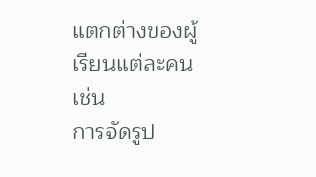แตกต่างของผู้เรียนแต่ละคน เช่น
การจัดรูป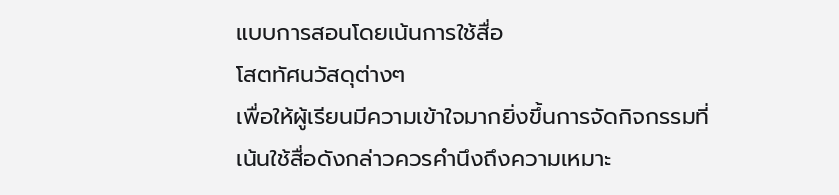แบบการสอนโดยเน้นการใช้สื่อ
โสตทัศนวัสดุต่างๆ
เพื่อให้ผู้เรียนมีความเข้าใจมากยิ่งขึ้นการจัดกิจกรรมที่เน้นใช้สื่อดังกล่าวควรคำนึงถึงความเหมาะ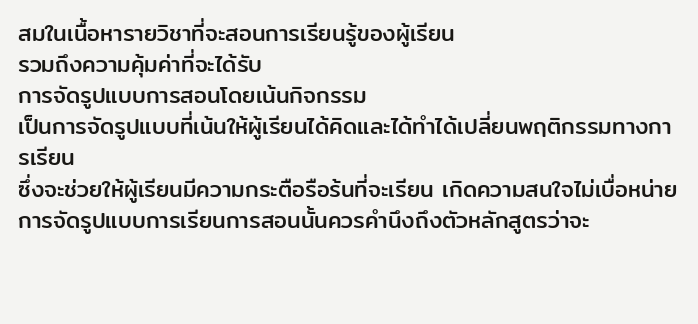สมในเนื้อหารายวิชาที่จะสอนการเรียนรู้ของผู้เรียน
รวมถึงความคุ้มค่าที่จะได้รับ
การจัดรูปแบบการสอนโดยเน้นกิจกรรม
เป็นการจัดรูปแบบที่เน้นให้ผู้เรียนได้คิดและได้ทำได้เปลี่ยนพฤติกรรมทางการเรียน
ซึ่งจะช่วยให้ผู้เรียนมีความกระตือรือร้นที่จะเรียน เกิดความสนใจไม่เบื่อหน่าย
การจัดรูปแบบการเรียนการสอนนั้นควรคำนึงถึงตัวหลักสูตรว่าจะ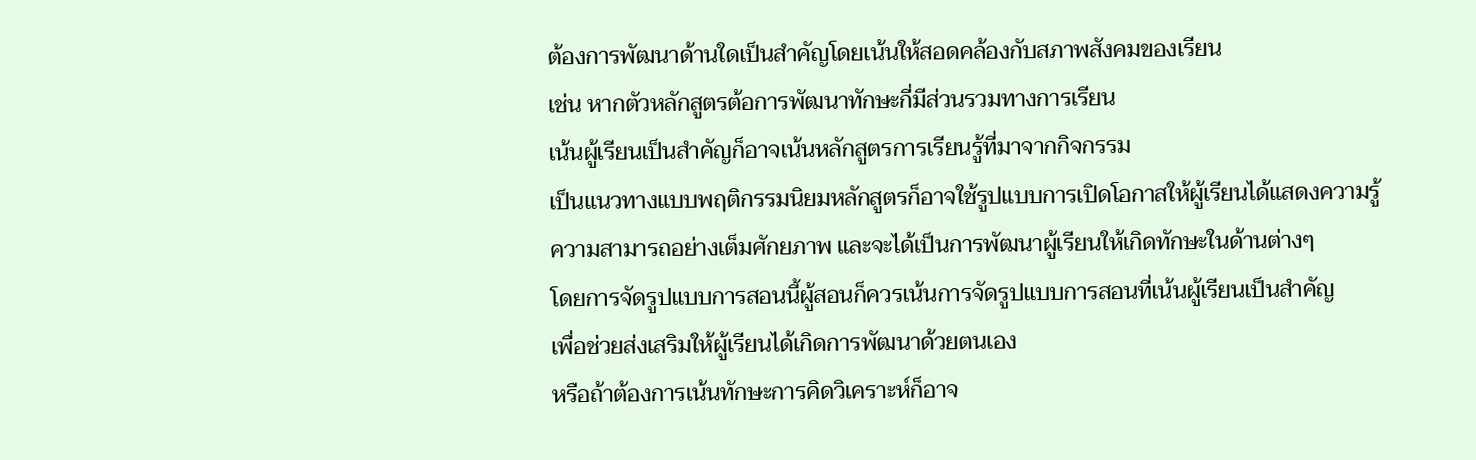ต้องการพัฒนาด้านใดเป็นสำคัญโดยเน้นให้สอดคล้องกับสภาพสังคมของเรียน
เช่น หากตัวหลักสูตรต้อการพัฒนาทักษะกี่มีส่วนรวมทางการเรียน
เน้นผู้เรียนเป็นสำคัญก็อาจเน้นหลักสูตรการเรียนรู้ที่มาจากกิจกรรม
เป็นแนวทางแบบพฤติกรรมนิยมหลักสูตรก็อาจใช้รูปแบบการเปิดโอกาสให้ผู้เรียนได้แสดงความรู้
ความสามารถอย่างเต็มศักยภาพ และจะได้เป็นการพัฒนาผู้เรียนให้เกิดทักษะในด้านต่างๆ
โดยการจัดรูปแบบการสอนนี้ผู้สอนก็ควรเน้นการจัดรูปแบบการสอนที่เน้นผู้เรียนเป็นสำคัญ
เพื่อช่วยส่งเสริมให้ผู้เรียนได้เกิดการพัฒนาด้วยตนเอง
หรือถ้าต้องการเน้นทักษะการคิดวิเคราะห์ก็อาจ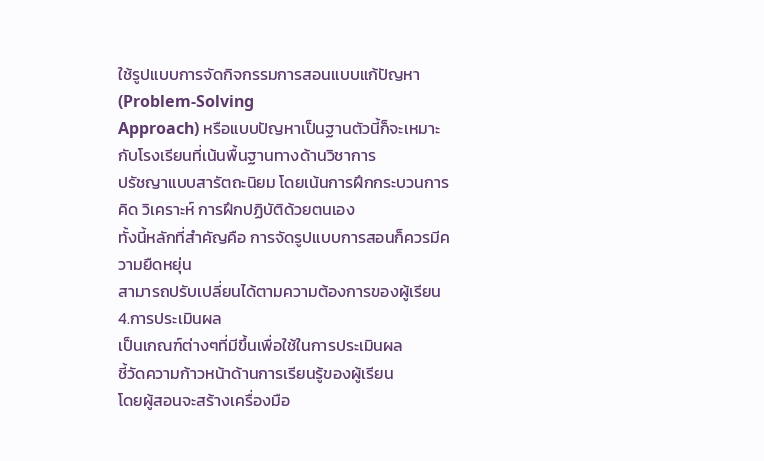ใช้รูปแบบการจัดกิจกรรมการสอนแบบแก้ปัญหา(Problem-Solving
Approach) หรือแบบปัญหาเป็นฐานตัวนี้ก็จะเหมาะกับโรงเรียนที่เน้นพื้นฐานทางด้านวิชาการ
ปรัชญาแบบสารัตถะนิยม โดยเน้นการฝึกกระบวนการคิด วิเคราะห์ การฝึกปฏิบัติด้วยตนเอง
ทั้งนี้หลักที่สำคัญคือ การจัดรูปแบบการสอนก็ควรมีความยืดหยุ่น
สามารถปรับเปลี่ยนได้ตามความต้องการของผู้เรียน
4.การประเมินผล
เป็นเกณฑ์ต่างๆที่มีขึ้นเพื่อใช้ในการประเมินผล
ชี้วัดความก้าวหน้าด้านการเรียนรู้ของผู้เรียน
โดยผู้สอนจะสร้างเครื่องมือ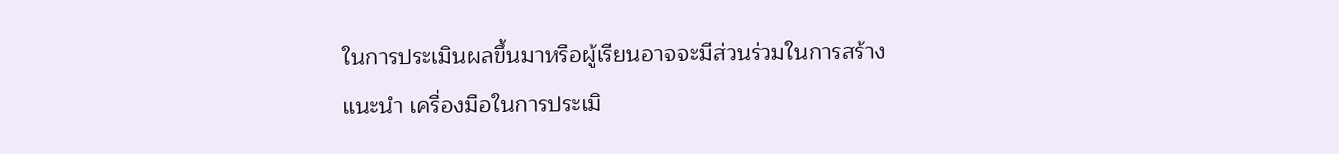ในการประเมินผลขึ้นมาหรือผู้เรียนอาจจะมีส่วนร่วมในการสร้าง
แนะนำ เครื่องมือในการประเมิ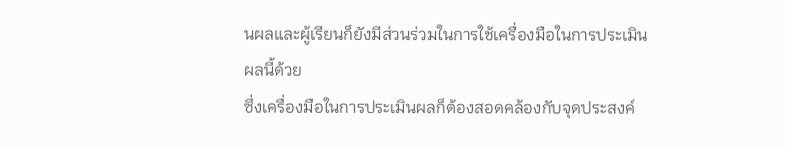นผลและผู้เรียนก็ยังมีส่วนร่วมในการใช้เครื่องมือในการประเมินผลนี้ด้วย
ซึ่งเครื่องมือในการประเมินผลก็ต้องสอดคล้องกับจุดประสงค์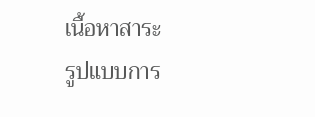เนื้อหาสาระ
รูปแบบการ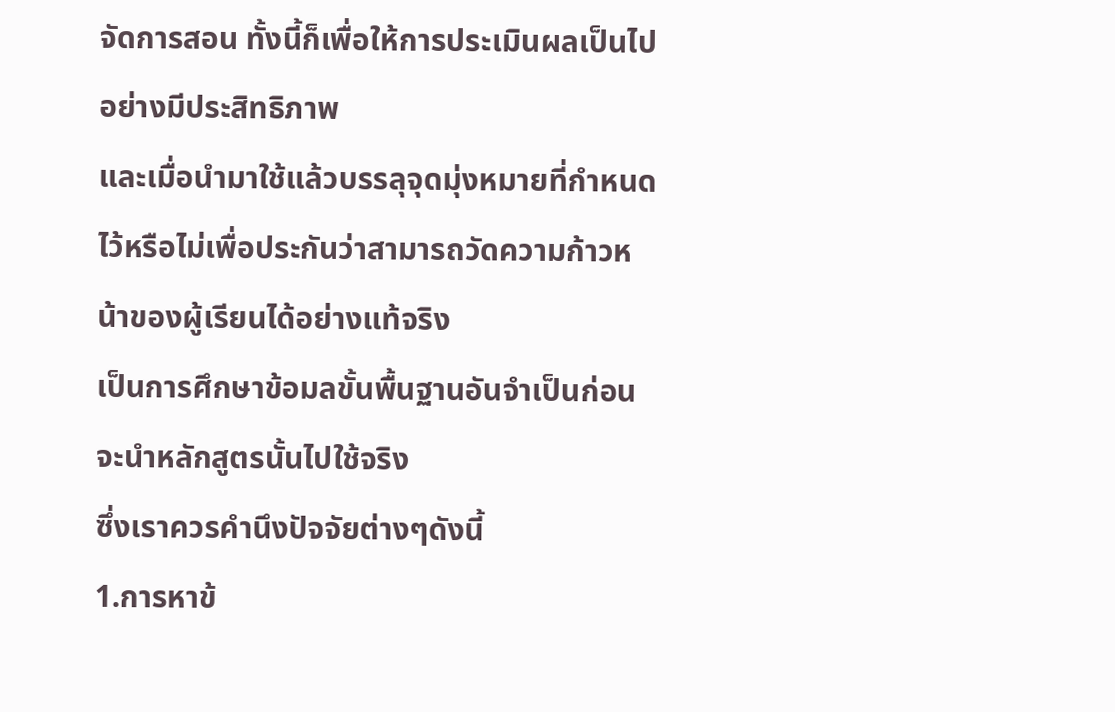จัดการสอน ทั้งนี้ก็เพื่อให้การประเมินผลเป็นไปอย่างมีประสิทธิภาพ
และเมื่อนำมาใช้แล้วบรรลุจุดมุ่งหมายที่กำหนดไว้หรือไม่เพื่อประกันว่าสามารถวัดความก้าวหน้าของผู้เรียนได้อย่างแท้จริง
เป็นการศึกษาข้อมลขั้นพื้นฐานอันจำเป็นก่อนจะนำหลักสูตรนั้นไปใช้จริง
ซึ่งเราควรคำนึงปัจจัยต่างๆดังนี้
1.การหาข้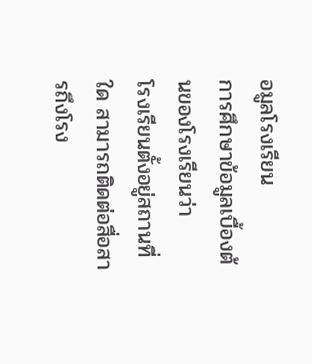อมูลโรงเรียน
การศึกษาข้อมูลเบื้องต้นของโรงเรียนว่า
โรงเรียนตั้งอยู่สถานที่ใด สามารถติดต่อสื่อสารถึงโรง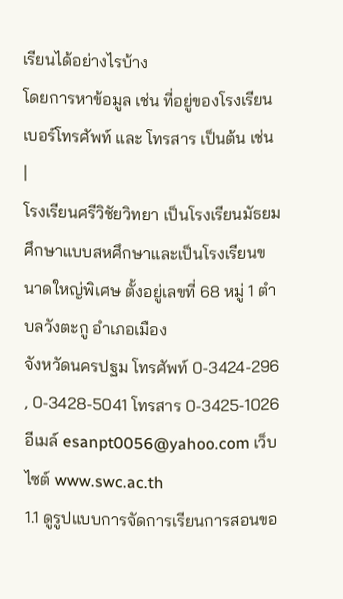เรียนได้อย่างไรบ้าง
โดยการหาข้อมูล เช่น ที่อยู่ของโรงเรียน เบอร์โทรศัพท์ และ โทรสาร เป็นต้น เช่น
|
โรงเรียนศรีวิชัยวิทยา เป็นโรงเรียนมัธยม ศึกษาแบบสหศึกษาและเป็นโรงเรียนขนาดใหญ่พิเศษ ตั้งอยู่เลขที่ 68 หมู่ 1 ตำบลวังตะกู อำเภอเมือง
จังหวัดนครปฐม โทรศัพท์ 0-3424-296 , 0-3428-5041 โทรสาร 0-3425-1026 อีเมล์ esanpt0056@yahoo.com เว็บไซต์ www.swc.ac.th
1.1 ดูรูปแบบการจัดการเรียนการสอนขอ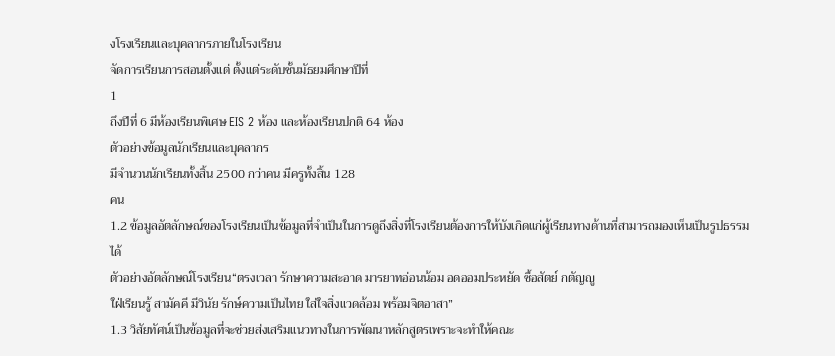งโรงเรียนและบุคลากรภายในโรงเรียน
จัดการเรียนการสอนตั้งแต่ ตั้งแต่ระดับชั้นมัธยมศึกษาปีที่
1
ถึงปีที่ 6 มีห้องเรียนพิเศษ EIS 2 ห้อง และห้องเรียนปกติ 64 ห้อง
ตัวอย่างข้อมูลนักเรียนและบุคลากร
มีจำนวนนักเรียนทั้งสิ้น 2500 กว่าคน มีครูทั้งสิ้น 128
คน
1.2 ข้อมูลอัตลักษณ์ของโรงเรียนเป็นข้อมูลที่จำเป็นในการดูถึงสิ่งที่โรงเรียนต้องการให้บังเกิดแก่ผู้เรียนทางด้านที่สามารถมองเห็นเป็นรูปธรรมได้
ตัวอย่างอัตลักษณ์โรงเรียน“ตรงเวลา รักษาความสะอาด มารยาทอ่อนน้อม อดออมประหยัด ซื้อสัตย์ กตัญญู
ใฝ่เรียนรู้ สามัคคี มีวินัย รักษ์ความเป็นไทย ใส่ใจสิ่งแวดล้อม พร้อมจิตอาสา”
1.3 วิสัยทัศน์เป็นข้อมูลที่จะช่วยส่งเสริมแนวทางในการพัฒนาหลักสูตรเพราะจะทำให้คณะ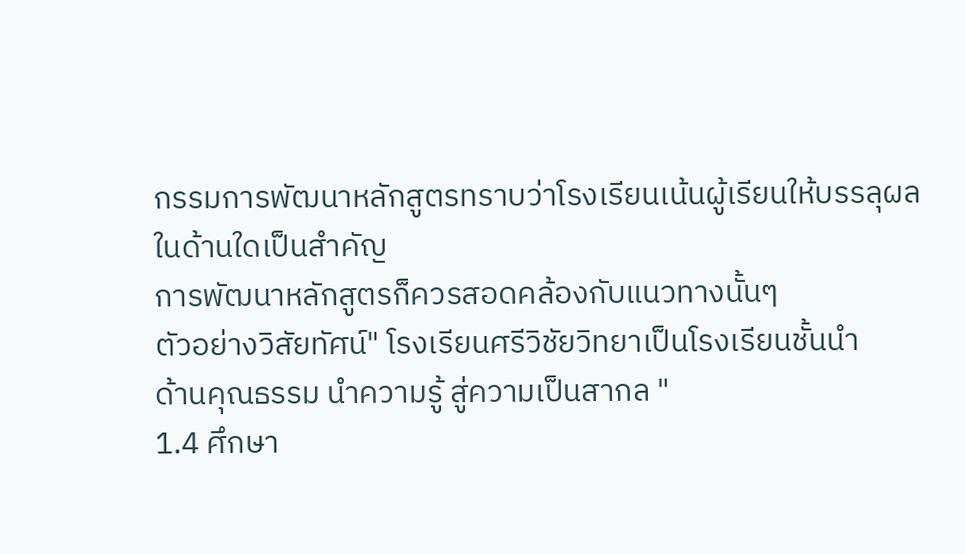กรรมการพัฒนาหลักสูตรทราบว่าโรงเรียนเน้นผู้เรียนให้บรรลุผลในด้านใดเป็นสำคัญ
การพัฒนาหลักสูตรก็ควรสอดคล้องกับแนวทางนั้นๆ
ตัวอย่างวิสัยทัศน์" โรงเรียนศรีวิชัยวิทยาเป็นโรงเรียนชั้นนำ
ด้านคุณธรรม นำความรู้ สู่ความเป็นสากล "
1.4 ศึกษา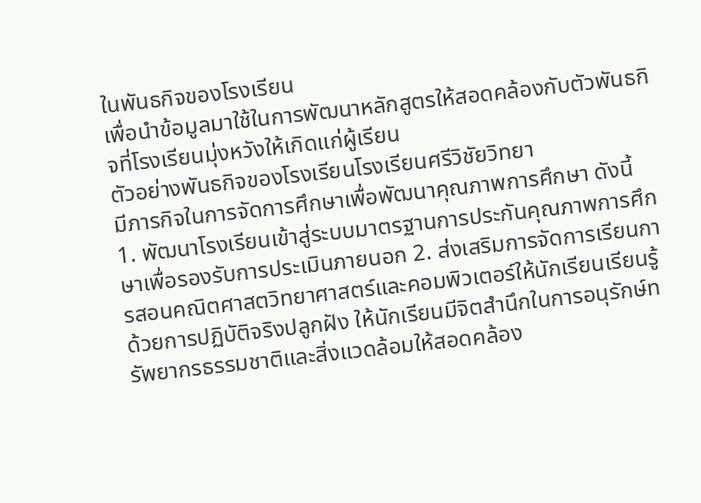ในพันธกิจของโรงเรียน
เพื่อนำข้อมูลมาใช้ในการพัฒนาหลักสูตรให้สอดคล้องกับตัวพันธกิจที่โรงเรียนมุ่งหวังให้เกิดแก่ผู้เรียน
ตัวอย่างพันธกิจของโรงเรียนโรงเรียนศรีวิชัยวิทยา
มีภารกิจในการจัดการศึกษาเพื่อพัฒนาคุณภาพการศึกษา ดังนี้
1. พัฒนาโรงเรียนเข้าสู่ระบบมาตรฐานการประกันคุณภาพการศึกษาเพื่อรองรับการประเมินภายนอก 2. ส่งเสริมการจัดการเรียนการสอนคณิตศาสตวิทยาศาสตร์และคอมพิวเตอร์ให้นักเรียนเรียนรู้ด้วยการปฏิบัติจริงปลูกฝัง ให้นักเรียนมีจิตสำนึกในการอนุรักษ์ทรัพยากรธรรมชาติและสิ่งแวดล้อมให้สอดคล้อง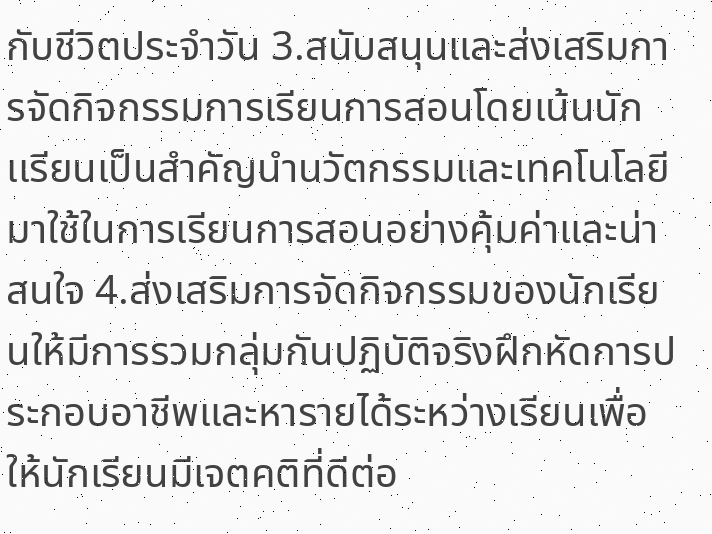กับชีวิตประจำวัน 3.สนับสนุนและส่งเสริมการจัดกิจกรรมการเรียนการสอนโดยเน้นนักเเรียนเป็นสำคัญนำนวัตกรรมและเทคโนโลยีมาใช้ในการเรียนการสอนอย่างคุ้มค่าและน่าสนใจ 4.ส่งเสริมการจัดกิจกรรมของนักเรียนให้มีการรวมกลุ่มกันปฏิบัติจริงฝึกหัดการประกอบอาชีพและหารายได้ระหว่างเรียนเพื่อให้นักเรียนมีเจตคติที่ดีต่อ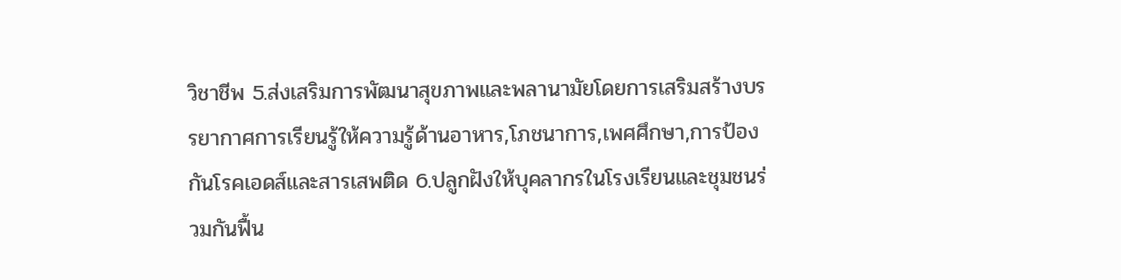วิชาชีพ 5.ส่งเสริมการพัฒนาสุขภาพและพลานามัยโดยการเสริมสร้างบรรยากาศการเรียนรู้ให้ความรู้ด้านอาหาร,โภชนาการ,เพศศึกษา,การป้องกันโรคเอดส์และสารเสพติด 6.ปลูกฝังให้บุคลากรในโรงเรียนและชุมชนร่วมกันฟื้น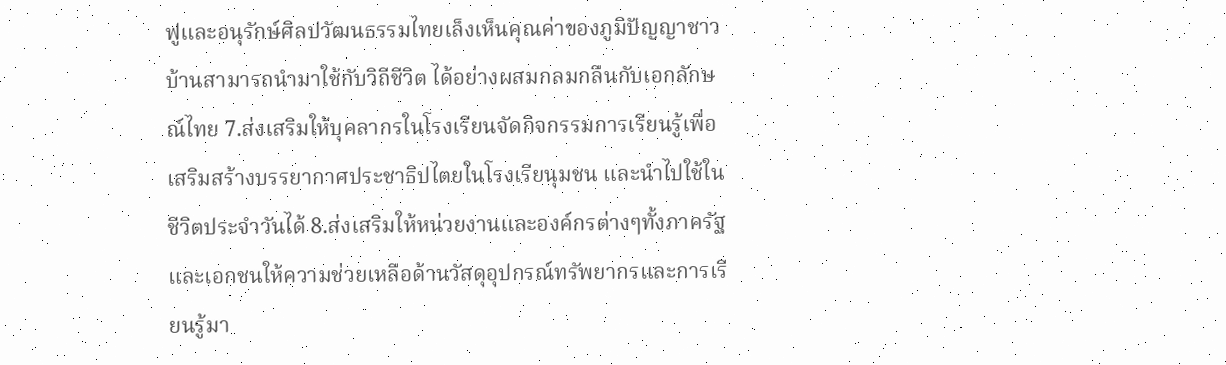ฟูและอนุรักษ์ศิลปวัฒนธรรมไทยเล็งเห็นคุณค่าของภูมิปัญญาชาวบ้านสามารถนำมาใช้กับวิถีชีวิต ได้อย่างผสมกลมกลืนกับเอกลักษณ์ไทย 7.ส่งเสริมให้บุคลากรในโรงเรียนจัดกิจกรรมการเรียนรู้เพื่อเสริมสร้างบรรยากาศประชาธิปไตยในโรงเรียนุมชน และนำไปใช้ในชีวิตประจำวันได้ 8.ส่งเสริมให้หน่วยงานและองค์กรต่างๆทั้งภาครัฐและเอกชนให้ความช่วยเหลือด้านวัสดุอุปกรณ์ทรัพยากรและการเรียนรู้มา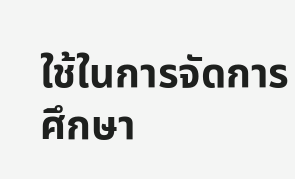ใช้ในการจัดการศึกษา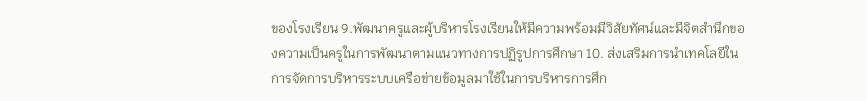ของโรงเรียน 9.พัฒนาครูและผู้บริหารโรงเรียนให้มีความพร้อมมีวิสัยทัศน์และมีจิตสำนึกของความเป็นครูในการพัฒนาตามแนวทางการปฏิรูปการศึกษา 10. ส่งเสริมการนำเทคโลยีในการจัดการบริหารระบบเครือข่ายข้อมูลมาใช้ในการบริหารการศึก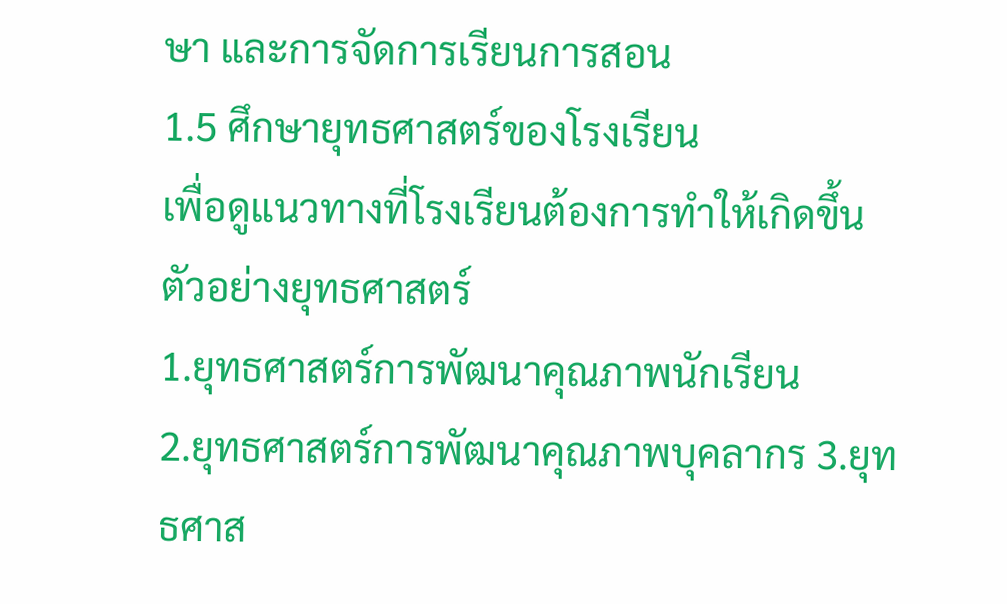ษา และการจัดการเรียนการสอน
1.5 ศึกษายุทธศาสตร์ของโรงเรียน
เพื่อดูแนวทางที่โรงเรียนต้องการทำให้เกิดขึ้น
ตัวอย่างยุทธศาสตร์
1.ยุทธศาสตร์การพัฒนาคุณภาพนักเรียน
2.ยุทธศาสตร์การพัฒนาคุณภาพบุคลากร 3.ยุทธศาส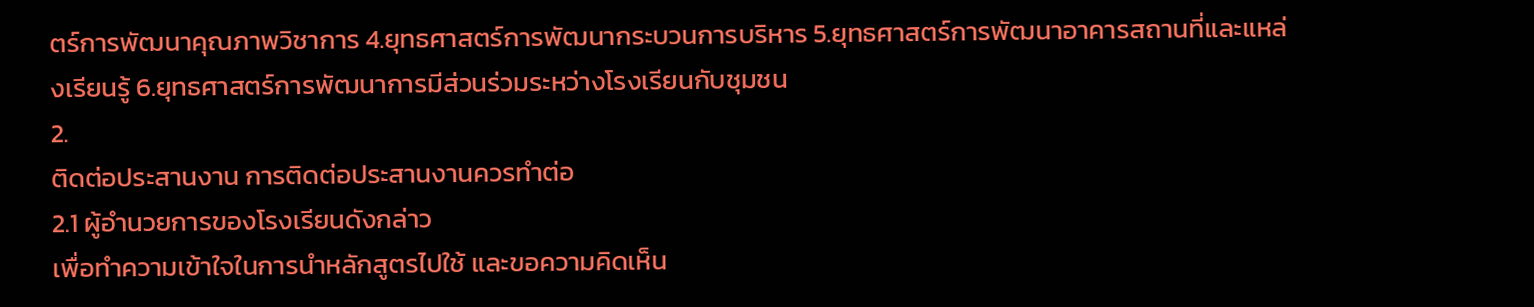ตร์การพัฒนาคุณภาพวิชาการ 4.ยุทธศาสตร์การพัฒนากระบวนการบริหาร 5.ยุทธศาสตร์การพัฒนาอาคารสถานที่และแหล่งเรียนรู้ 6.ยุทธศาสตร์การพัฒนาการมีส่วนร่วมระหว่างโรงเรียนกับชุมชน
2.
ติดต่อประสานงาน การติดต่อประสานงานควรทำต่อ
2.1 ผู้อำนวยการของโรงเรียนดังกล่าว
เพื่อทำความเข้าใจในการนำหลักสูตรไปใช้ และขอความคิดเห็น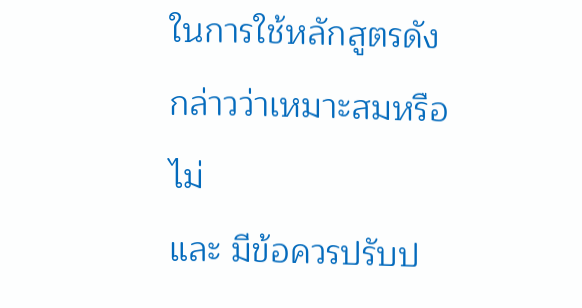ในการใช้หลักสูตรดังกล่าวว่าเหมาะสมหรือไม่
และ มีข้อควรปรับป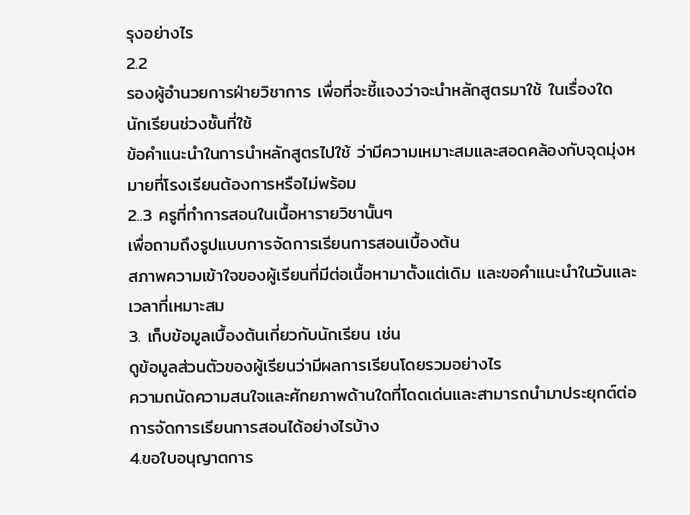รุงอย่างไร
2.2
รองผู้อำนวยการฝ่ายวิชาการ เพื่อที่จะชี้แจงว่าจะนำหลักสูตรมาใช้ ในเรื่องใด
นักเรียนช่วงชั้นที่ใช้
ข้อคำแนะนำในการนำหลักสูตรไปใช้ ว่ามีความเหมาะสมและสอดคล้องกับจุดมุ่งหมายที่โรงเรียนต้องการหรือไม่พร้อม
2..3 ครูที่ทำการสอนในเนื้อหารายวิชานั้นๆ
เพื่อถามถึงรูปแบบการจัดการเรียนการสอนเบื้องต้น
สภาพความเข้าใจของผู้เรียนที่มีต่อเนื้อหามาตั้งแต่เดิม และขอคำแนะนำในวันและเวลาที่เหมาะสม
3. เก็บข้อมูลเบื้องต้นเกี่ยวกับนักเรียน เช่น
ดูข้อมูลส่วนตัวของผู้เรียนว่ามีผลการเรียนโดยรวมอย่างไร
ความถนัดความสนใจและศักยภาพด้านใดที่โดดเด่นและสามารถนำมาประยุกต์ต่อการจัดการเรียนการสอนได้อย่างไรบ้าง
4.ขอใบอนุญาตการ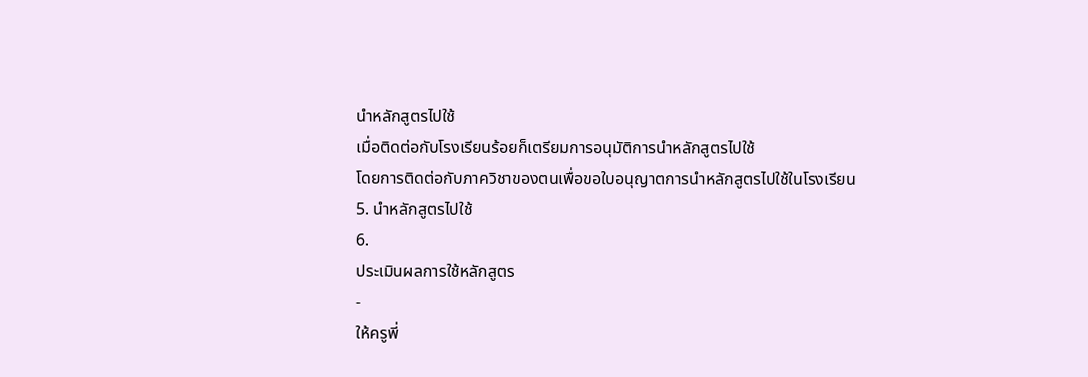นำหลักสูตรไปใช้
เมื่อติดต่อกับโรงเรียนร้อยก็เตรียมการอนุมัติการนำหลักสูตรไปใช้
โดยการติดต่อกับภาควิชาของตนเพื่อขอใบอนุญาตการนำหลักสูตรไปใช้ในโรงเรียน
5. นำหลักสูตรไปใช้
6.
ประเมินผลการใช้หลักสูตร
-
ให้ครูพี่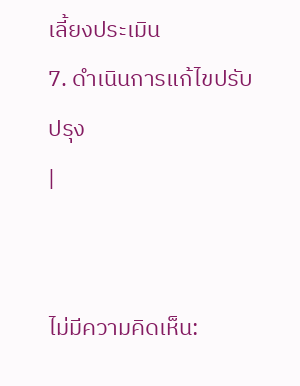เลี้ยงประเมิน
7. ดำเนินการแก้ไขปรับปรุง
|


ไม่มีความคิดเห็น: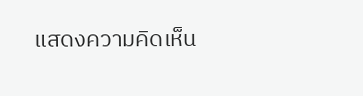แสดงความคิดเห็น